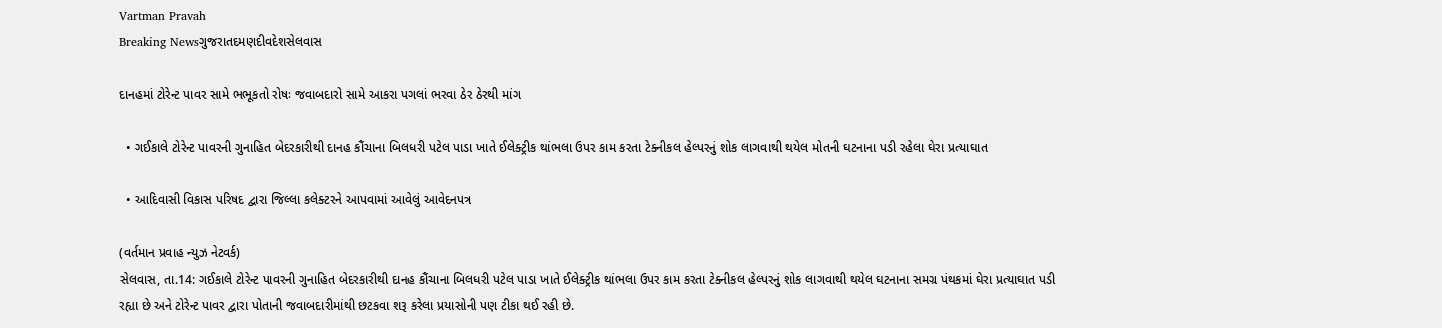Vartman Pravah
Breaking Newsગુજરાતદમણદીવદેશસેલવાસ

દાનહમાં ટોરેન્‍ટ પાવર સામે ભભૂકતો રોષઃ જવાબદારો સામે આકરા પગલાં ભરવા ઠેર ઠેરથી માંગ

  • ગઈકાલે ટોરેન્‍ટ પાવરની ગુનાહિત બેદરકારીથી દાનહ કૌંચાના બિલધરી પટેલ પાડા ખાતે ઈલેક્‍ટ્રીક થાંભલા ઉપર કામ કરતા ટેક્‍નીકલ હેલ્‍પરનું શોક લાગવાથી થયેલ મોતની ઘટનાના પડી રહેલા ઘેરા પ્રત્‍યાઘાત

  • આદિવાસી વિકાસ પરિષદ દ્વારા જિલ્લા કલેક્‍ટરને આપવામાં આવેલું આવેદનપત્ર

(વર્તમાન પ્રવાહ ન્‍યુઝ નેટવર્ક)
સેલવાસ, તા.14: ગઈકાલે ટોરેન્‍ટ પાવરની ગુનાહિત બેદરકારીથી દાનહ કૌંચાના બિલધરી પટેલ પાડા ખાતે ઈલેક્‍ટ્રીક થાંભલા ઉપર કામ કરતા ટેક્‍નીકલ હેલ્‍પરનું શોક લાગવાથી થયેલ ઘટનાના સમગ્ર પંથકમાં ઘેરા પ્રત્‍યાઘાત પડી રહ્યા છે અને ટોરેન્‍ટ પાવર દ્વારા પોતાની જવાબદારીમાંથી છટકવા શરૂ કરેલા પ્રયાસોની પણ ટીકા થઈ રહી છે.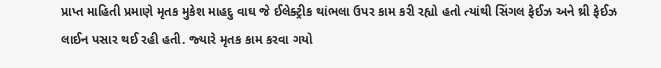પ્રાપ્ત માહિતી પ્રમાણે મૃતક મુકેશ માહદુ વાઘ જે ઈલેક્‍ટ્રીક થાંભલા ઉપર કામ કરી રહ્યો હતો ત્‍યાંથી સિંગલ ફેઈઝ અને થ્રી ફેઈઝ લાઈન પસાર થઈ રહી હતી. જ્‍યારે મૃતક કામ કરવા ગયો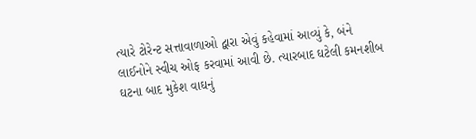ત્‍યારે ટોરેન્‍ટ સત્તાવાળાઓ દ્વારા એવું કહેવામાં આવ્‍યું કે, બંને લાઈનોને સ્‍વીચ ઓફ કરવામાં આવી છે. ત્‍યારબાદ ઘટેલી કમનશીબ ઘટના બાદ મુકેશ વાઘનું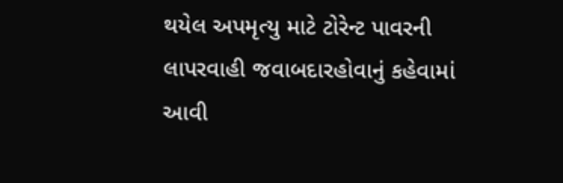થયેલ અપમૃત્‍યુ માટે ટોરેન્‍ટ પાવરની લાપરવાહી જવાબદારહોવાનું કહેવામાં આવી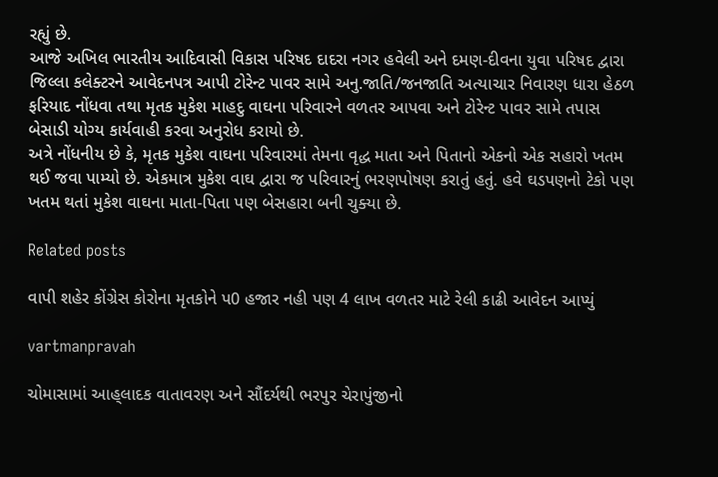રહ્યું છે.
આજે અખિલ ભારતીય આદિવાસી વિકાસ પરિષદ દાદરા નગર હવેલી અને દમણ-દીવના યુવા પરિષદ દ્વારા જિલ્લા કલેક્‍ટરને આવેદનપત્ર આપી ટોરેન્‍ટ પાવર સામે અનુ.જાતિ/જનજાતિ અત્‍યાચાર નિવારણ ધારા હેઠળ ફરિયાદ નોંધવા તથા મૃતક મુકેશ માહદુ વાઘના પરિવારને વળતર આપવા અને ટોરેન્‍ટ પાવર સામે તપાસ બેસાડી યોગ્‍ય કાર્યવાહી કરવા અનુરોધ કરાયો છે.
અત્રે નોંધનીય છે કે, મૃતક મુકેશ વાઘના પરિવારમાં તેમના વૃદ્ધ માતા અને પિતાનો એકનો એક સહારો ખતમ થઈ જવા પામ્‍યો છે. એકમાત્ર મુકેશ વાઘ દ્વારા જ પરિવારનું ભરણપોષણ કરાતું હતું. હવે ઘડપણનો ટેકો પણ ખતમ થતાં મુકેશ વાઘના માતા-પિતા પણ બેસહારા બની ચુક્‍યા છે.

Related posts

વાપી શહેર કોંગ્રેસ કોરોના મૃતકોને પ0 હજાર નહી પણ 4 લાખ વળતર માટે રેલી કાઢી આવેદન આપ્‍યું

vartmanpravah

ચોમાસામાં આહ્‌લાદક વાતાવરણ અને સૌંદર્યથી ભરપુર ચેરાપુંજીનો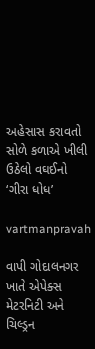અહેસાસ કરાવતો સોળે કળાએ ખીલી ઉઠેલો વઘઈનો ‘ગીરા ધોધ’

vartmanpravah

વાપી ગોદાલનગર ખાતે એપેક્‍સ મેટરનિટી અને ચિલ્‍ડ્રન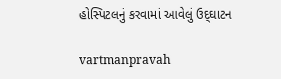હોસ્‍પિટલનું કરવામાં આવેલું ઉદ્‌ઘાટન

vartmanpravah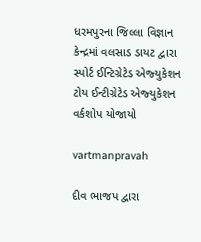ધરમપુરના જિલ્લા વિજ્ઞાન કેન્‍દ્રમાં વલસાડ ડાયટ દ્વારા સ્‍પોર્ટ ઈન્‍ટિગ્રેટેડ એજ્‍યુકેશન ટોય ઈન્‍ટીગ્રેટેડ એજ્‍યુકેશન વર્કશોપ યોજાયો

vartmanpravah

દીવ ભાજપ દ્વારા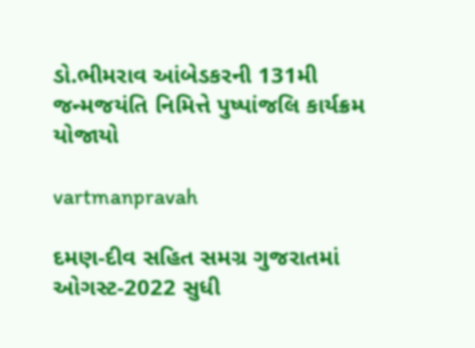ડો.ભીમરાવ આંબેડકરની 131મી જન્‍મજયંતિ નિમિત્તે પુષ્‍પાંજલિ કાર્યક્રમ યોજાયો

vartmanpravah

દમણ-દીવ સહિત સમગ્ર ગુજરાતમાં ઓગસ્‍ટ-2022 સુધી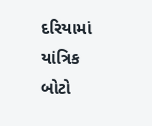દરિયામાં યાંત્રિક બોટો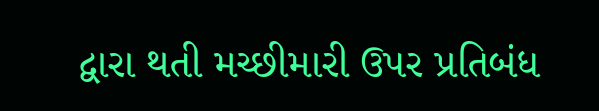દ્વારા થતી મચ્‍છીમારી ઉપર પ્રતિબંધ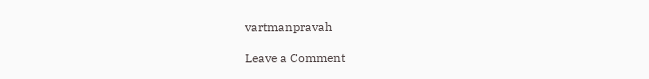vartmanpravah

Leave a Comment